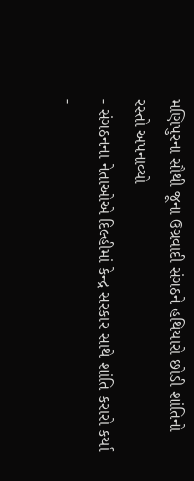મણિપુરના સૌથી જૂના ઉગ્રવાદી સંગઠને હથિયારો છોડી શાંતિનો રસ્તો અપનાવ્યો
- સંગઠનના નેતાઓએ દિલ્હીમાં કેન્દ્ર સરકાર સાથે શાંતિ કરારો કર્યા -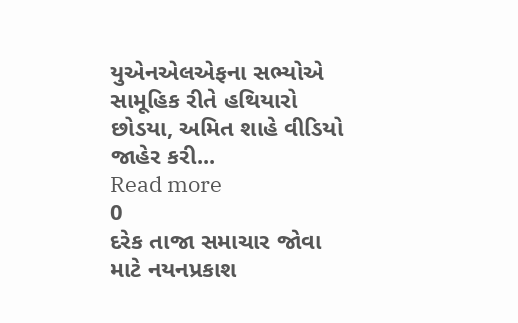યુએનએલએફના સભ્યોએ સામૂહિક રીતે હથિયારો છોડયા, અમિત શાહે વીડિયો જાહેર કરી...
Read more
0
દરેક તાજા સમાચાર જોવા માટે નયનપ્રકાશ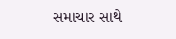સમાચાર સાથે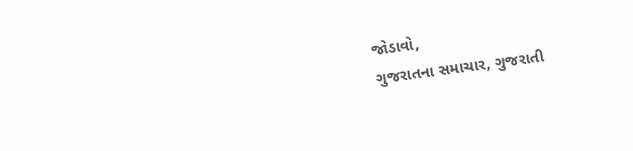જોડાવો,
ગુજરાતના સમાચાર, ગુજરાતી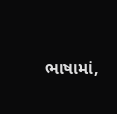ભાષામાં,